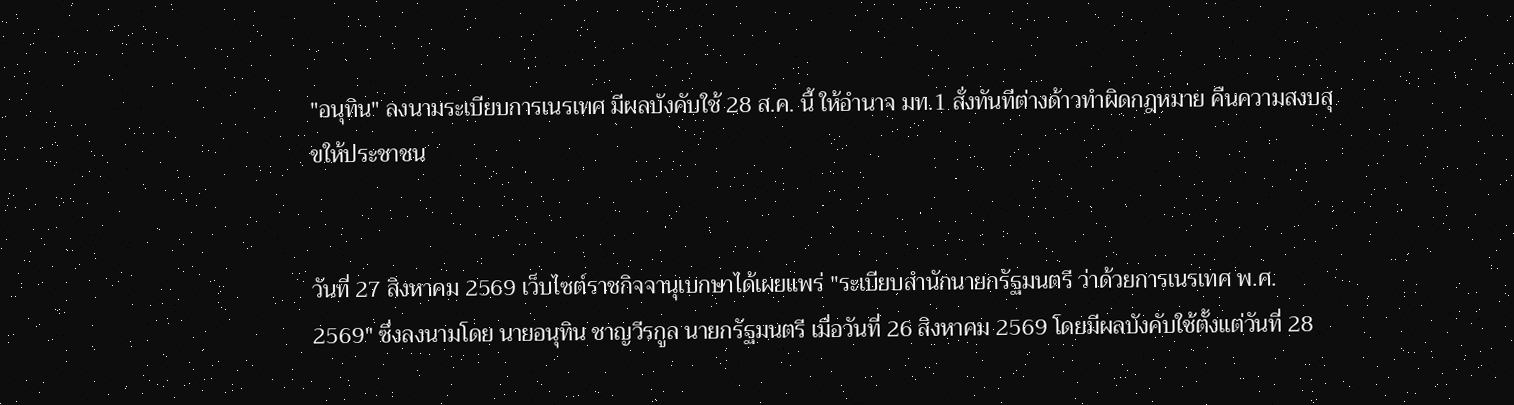"อนุทิน" ลงนามระเบียบการเนรเทศ มีผลบังคับใช้ 28 ส.ค. นี้ ให้อำนาจ มท.1 สั่งทันทีต่างด้าวทำผิดกฎหมาย คืนความสงบสุขให้ประชาชน


วันที่ 27 สิงหาคม 2569 เว็บไซต์ราชกิจจานุเบกษาได้เผยแพร่ "ระเบียบสำนักนายกรัฐมนตรี ว่าด้วยการเนรเทศ พ.ศ. 2569" ซึ่งลงนามโดย นายอนุทิน ชาญวีรกูล นายกรัฐมนตรี เมื่อวันที่ 26 สิงหาคม 2569 โดยมีผลบังคับใช้ตั้งแต่วันที่ 28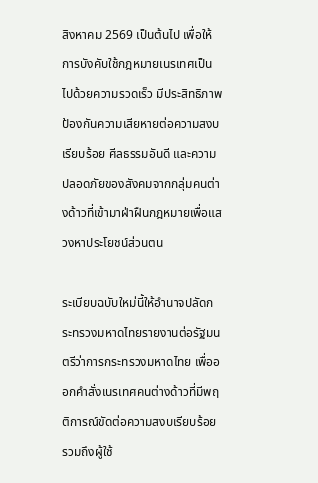สิงหาคม 2569 เป็นต้นไป เพื่อให้การบังคับใช้กฎหมายเนรเทศเป็นไปด้วยความรวดเร็ว มีประสิทธิภาพ ป้องกันความเสียหายต่อความสงบเรียบร้อย ศีลธรรมอันดี และความปลอดภัยของสังคมจากกลุ่มคนต่างด้าวที่เข้ามาฝ่าฝืนกฎหมายเพื่อแสวงหาประโยชน์ส่วนตน

ระเบียบฉบับใหม่นี้ให้อำนาจปลัดกระทรวงมหาดไทยรายงานต่อรัฐมนตรีว่าการกระทรวงมหาดไทย เพื่อออกคำสั่งเนรเทศคนต่างด้าวที่มีพฤติการณ์ขัดต่อความสงบเรียบร้อย รวมถึงผู้ใช้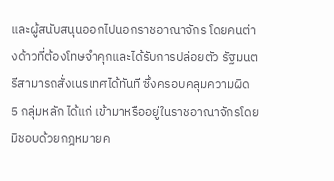และผู้สนับสนุนออกไปนอกราชอาณาจักร โดยคนต่างด้าวที่ต้องโทษจำคุกและได้รับการปล่อยตัว รัฐมนตรีสามารถสั่งเนรเทศได้ทันที ซึ่งครอบคลุมความผิด 5 กลุ่มหลัก ได้แก่ เข้ามาหรืออยู่ในราชอาณาจักรโดยมิชอบด้วยกฎหมายค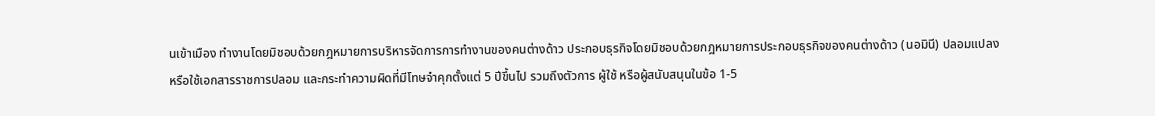นเข้าเมือง ทำงานโดยมิชอบด้วยกฎหมายการบริหารจัดการการทำงานของคนต่างด้าว ประกอบธุรกิจโดยมิชอบด้วยกฎหมายการประกอบธุรกิจของคนต่างด้าว (นอมินี) ปลอมแปลงหรือใช้เอกสารราชการปลอม และกระทำความผิดที่มีโทษจำคุกตั้งแต่ 5 ปีขึ้นไป รวมถึงตัวการ ผู้ใช้ หรือผู้สนับสนุนในข้อ 1-5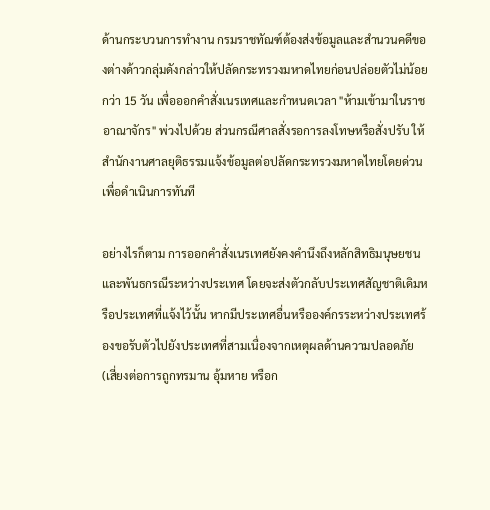ด้านกระบวนการทำงาน กรมราชทัณฑ์ต้องส่งข้อมูลและสำนวนคดีของต่างด้าวกลุ่มดังกล่าวให้ปลัดกระทรวงมหาดไทยก่อนปล่อยตัวไม่น้อยกว่า 15 วัน เพื่อออกคำสั่งเนรเทศและกำหนดเวลา "ห้ามเข้ามาในราชอาณาจักร" พ่วงไปด้วย ส่วนกรณีศาลสั่งรอการลงโทษหรือสั่งปรับ ให้สำนักงานศาลยุติธรรมแจ้งข้อมูลต่อปลัดกระทรวงมหาดไทยโดยด่วนเพื่อดำเนินการทันที

อย่างไรก็ตาม การออกคำสั่งเนรเทศยังคงคำนึงถึงหลักสิทธิมนุษยชนและพันธกรณีระหว่างประเทศ โดยจะส่งตัวกลับประเทศสัญชาติเดิมหรือประเทศที่แจ้งไว้นั้น หากมีประเทศอื่นหรือองค์กรระหว่างประเทศร้องขอรับตัวไปยังประเทศที่สามเนื่องจากเหตุผลด้านความปลอดภัย (เสี่ยงต่อการถูกทรมาน อุ้มหาย หรือก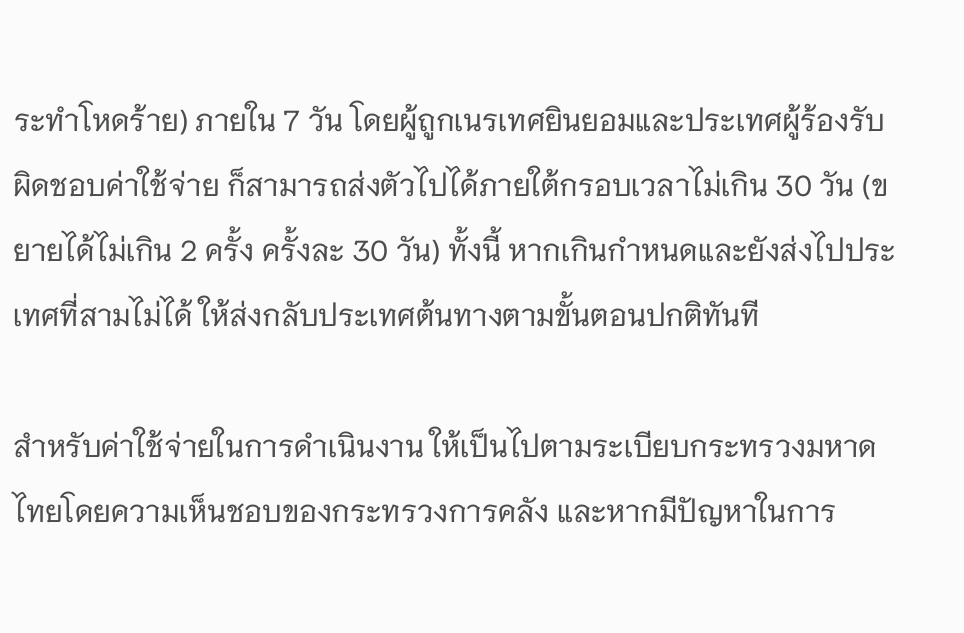ระทำโหดร้าย) ภายใน 7 วัน โดยผู้ถูกเนรเทศยินยอมและประเทศผู้ร้องรับผิดชอบค่าใช้จ่าย ก็สามารถส่งตัวไปได้ภายใต้กรอบเวลาไม่เกิน 30 วัน (ขยายได้ไม่เกิน 2 ครั้ง ครั้งละ 30 วัน) ทั้งนี้ หากเกินกำหนดและยังส่งไปประเทศที่สามไม่ได้ ให้ส่งกลับประเทศต้นทางตามขั้นตอนปกติทันที

สำหรับค่าใช้จ่ายในการดำเนินงาน ให้เป็นไปตามระเบียบกระทรวงมหาดไทยโดยความเห็นชอบของกระทรวงการคลัง และหากมีปัญหาในการ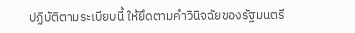ปฏิบัติตามระเบียบนี้ ให้ยึดตามคำวินิจฉัยของรัฐมนตรี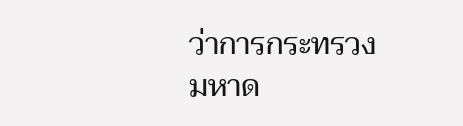ว่าการกระทรวงมหาด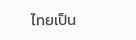ไทยเป็น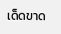เด็ดขาด